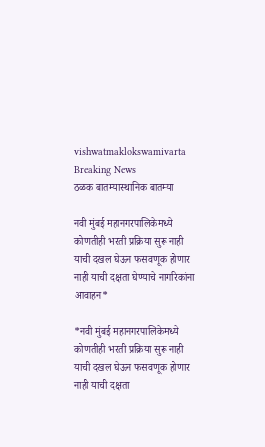vishwatmaklokswamivarta
Breaking News
ठळक बातम्यास्थानिक बातम्या

नवी मुंबई महानगरपालिकेमध्ये कोणतीही भरती प्रक्रिया सुरू नाही याची दखल घेऊन फसवणूक होणार नाही याची दक्षता घेण्याचे नागरिकांना आवाहन*

*नवी मुंबई महानगरपालिकेमध्ये कोणतीही भरती प्रक्रिया सुरू नाही याची दखल घेऊन फसवणूक होणार नाही याची दक्षता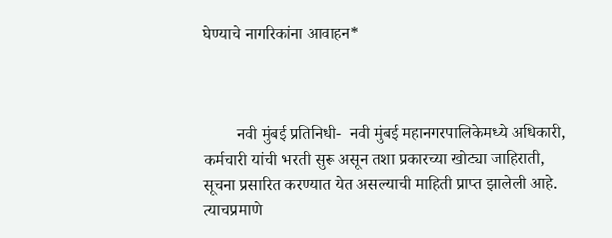घेण्याचे नागरिकांना आवाहन*



        नवी मुंबई प्रतिनिधी-  नवी मुंबई महानगरपालिकेमध्ये अधिकारी, कर्मचारी यांची भरती सुरू असून तशा प्रकारच्या खोट्या जाहिराती, सूचना प्रसारित करण्यात येत असल्याची माहिती प्राप्त झालेली आहे. त्याचप्रमाणे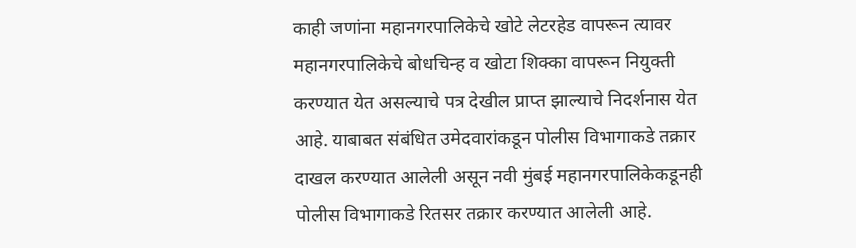काही जणांना महानगरपालिकेचे खोटे लेटरहेड वापरून त्यावर महानगरपालिकेचे बोधचिन्ह व खोटा शिक्का वापरून नियुक्ती करण्यात येत असल्याचे पत्र देखील प्राप्त झाल्याचे निदर्शनास येत आहे. याबाबत संबंधित उमेदवारांकडून पोलीस विभागाकडे तक्रार दाखल करण्यात आलेली असून नवी मुंबई महानगरपालिकेकडूनही पोलीस विभागाकडे रितसर तक्रार करण्यात आलेली आहे.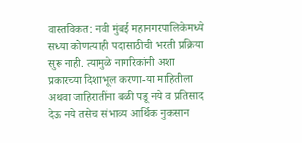वास्तविकत: नवी मुंबई महानगरपालिकेमध्ये सध्या कोणत्याही पदासाठीची भरती प्रक्रिया सुरू नाही. त्यामुळे नागरिकांनी अशा प्रकारच्या दिशाभूल करणा-या माहितीला अथवा जाहिरातींना बळी पडू नये व प्रतिसाद देऊ नये तसेच संभाव्य आर्थिक नुकसान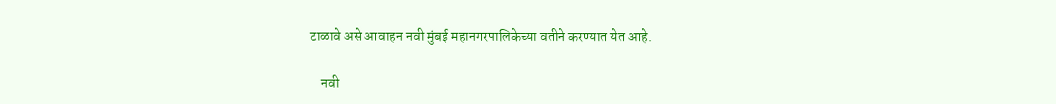टाळावे असे आवाहन नवी मुंबई महानगरपालिकेच्या वतीने करण्यात येत आहे.

    नवी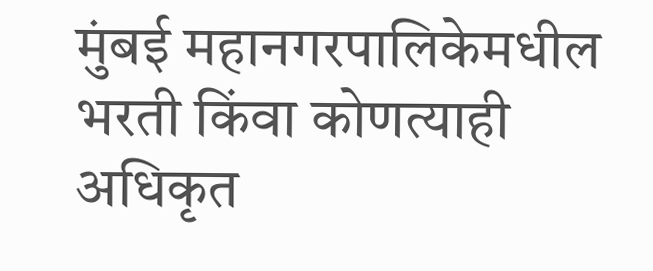मुंबई महानगरपालिकेमधील भरती किंवा कोणत्याही अधिकृत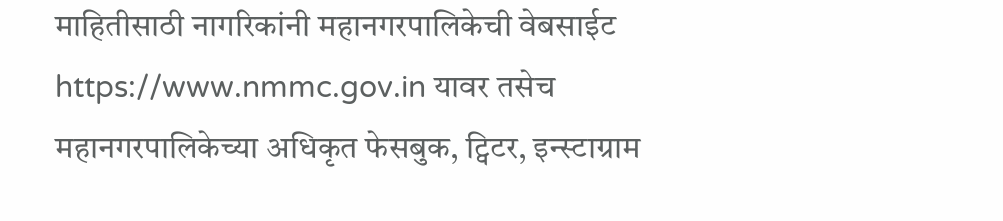माहितीसाठी नागरिकांनी महानगरपालिकेची वेबसाईट https://www.nmmc.gov.in यावर तसेच महानगरपालिकेच्या अधिकृत फेसबुक, ट्विटर, इन्स्टाग्राम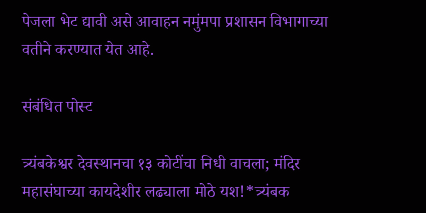पेजला भेट द्यावी असे आवाहन नमुंमपा प्रशासन विभागाच्या वतीने करण्यात येत आहे.

संबंधित पोस्ट

त्र्यंबकेश्वर देवस्थानचा १३ कोटींचा निधी वाचला; मंदिर महासंघाच्या कायदेशीर लढ्याला मोठे यश!*त्र्यंबक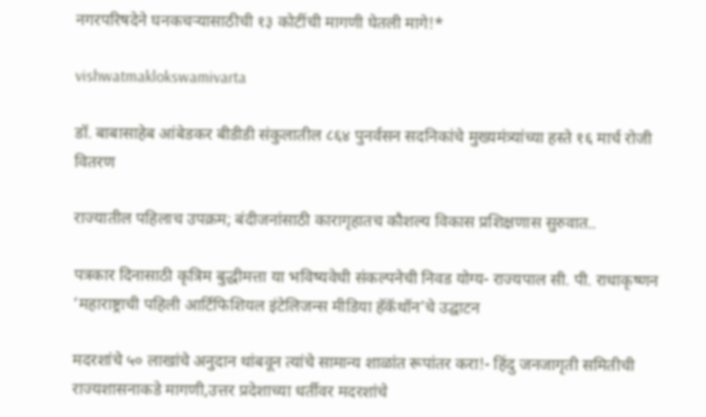नगरपरिषदेने घनकचऱ्यासाठीची १३ कोटींची मागणी घेतली मागे!*

vishwatmaklokswamivarta

डॉ. बाबासाहेब आंबेडकर बीडीडी संकुलातील ८६४ पुनर्वसन सदनिकांचे मुख्यमंत्र्यांच्या हस्ते १६ मार्च रोजी वितरण

राज्यातील पहिलाच उपक्रम; बंदीजनांसाठी कारागृहातच कौशल्य विकास प्रशिक्षणास सुरुवात..

पत्रकार दिनासाठी कृत्रिम बुद्धीमत्ता या भविष्यवेधी संकल्पनेची निवड योग्य- राज्यपाल सी. पी. राधाकृष्णन ‘महाराष्ट्राची पहिली आर्टिफिशियल इंटेलिजन्स मीडिया हॅकॅथॉन’चे उद्घाटन

मदरशांचे ५० लाखांचे अनुदान थांबवून त्यांचे सामान्य शाळांत रूपांतर करा!- हिंदु जनजागृती समितीची राज्यशासनाकडे मागणी,उत्तर प्रदेशाच्या धर्तीवर मदरशांचे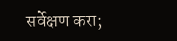सर्वेक्षण करा;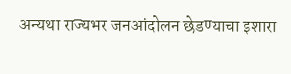अन्यथा राज्यभर जनआंदोलन छेडण्याचा इशारा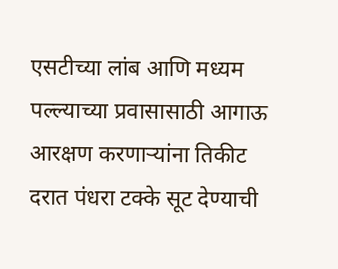एसटीच्या लांब आणि मध्यम पल्ल्याच्या प्रवासासाठी आगाऊ आरक्षण करणाऱ्यांना तिकीट दरात पंधरा टक्के सूट देण्याची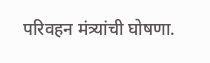परिवहन मंत्र्यांची घोषणा.